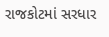રાજકોટમાં સરધાર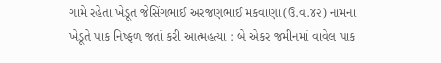ગામે રહેતા ખેડૂત જેસિંગભાઈ અરજણભાઈ મકવાણા(ઉ.વ.૪૨) નામના ખેડૂતે પાક નિષ્ફળ જતાં કરી આત્મહત્યા : બે એકર જમીનમાં વાવેલ પાક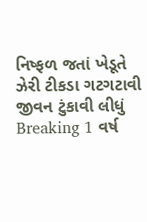નિષ્ફળ જતાં ખેડૂતે ઝેરી ટીકડા ગટગટાવી જીવન ટુંકાવી લીધું Breaking 1 વર્ષ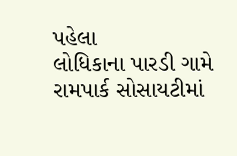પહેલા
લોધિકાના પારડી ગામે રામપાર્ક સોસાયટીમાં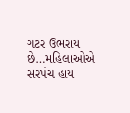ગટર ઉભરાય છે…મહિલાઓએ સરપંચ હાય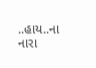..હાય..ના નારા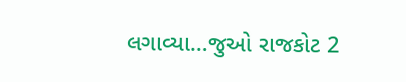લગાવ્યા…જુઓ રાજકોટ 2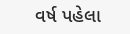વર્ષ પહેલા